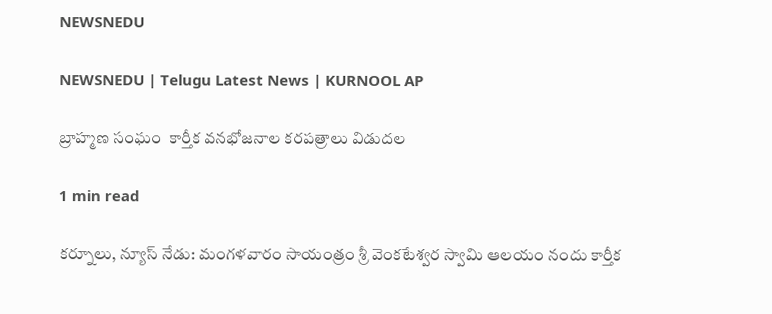NEWSNEDU

NEWSNEDU | Telugu Latest News | KURNOOL AP

బ్రాహ్మణ సంఘం  కార్తీక వనభోజనాల కరపత్రాలు విడుదల

1 min read

కర్నూలు, న్యూస్ నేడు: మంగళవారం సాయంత్రం శ్రీ వెంకటేశ్వర స్వామి ఆలయం నందు కార్తీక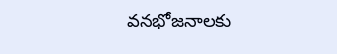వనభోజనాలకు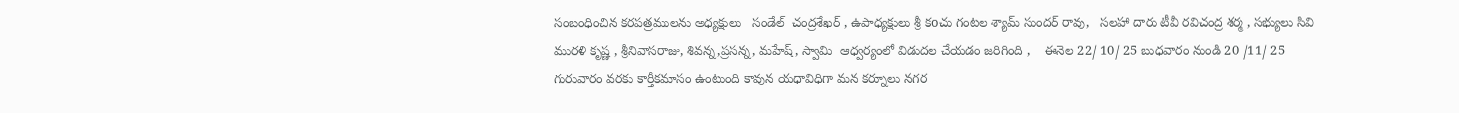సంబంధించిన కరపత్రములను అధ్యక్షులు   సండేల్  చంద్రశేఖర్ , ఉపాధ్యక్షులు శ్రీ కoచు గంటల శ్యామ్ సుందర్ రావు,   సలహా దారు టీవీ రవిచంద్ర శర్మ , సభ్యులు సివి మురళి కృష్ణ , శ్రీనివాసరాజు, శివన్న,ప్రసన్న, మహేష్, స్వామి  ఆధ్వర్యంలో విడుదల చేయడం జరిగింది ,    ఈనెల 22/ 10/ 25 బుధవారం నుండి 20 /11/ 25 గురువారం వరకు కార్తీకమాసం ఉంటుంది కావున యధావిధిగా మన కర్నూలు నగర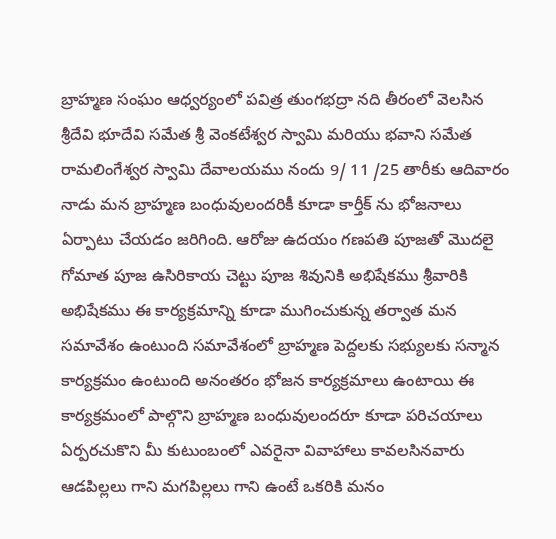బ్రాహ్మణ సంఘం ఆధ్వర్యంలో పవిత్ర తుంగభద్రా నది తీరంలో వెలసిన శ్రీదేవి భూదేవి సమేత శ్రీ వెంకటేశ్వర స్వామి మరియు భవాని సమేత రామలింగేశ్వర స్వామి దేవాలయము నందు 9/ 11 /25 తారీకు ఆదివారం నాడు మన బ్రాహ్మణ బంధువులందరికీ కూడా కార్తీక్ ను భోజనాలు ఏర్పాటు చేయడం జరిగింది. ఆరోజు ఉదయం గణపతి పూజతో మొదలై గోమాత పూజ ఉసిరికాయ చెట్టు పూజ శివునికి అభిషేకము శ్రీవారికి అభిషేకము ఈ కార్యక్రమాన్ని కూడా ముగించుకున్న తర్వాత మన సమావేశం ఉంటుంది సమావేశంలో బ్రాహ్మణ పెద్దలకు సభ్యులకు సన్మాన కార్యక్రమం ఉంటుంది అనంతరం భోజన కార్యక్రమాలు ఉంటాయి ఈ కార్యక్రమంలో పాల్గొని బ్రాహ్మణ బంధువులందరూ కూడా పరిచయాలు ఏర్పరచుకొని మీ కుటుంబంలో ఎవరైనా వివాహాలు కావలసినవారు ఆడపిల్లలు గాని మగపిల్లలు గాని ఉంటే ఒకరికి మనం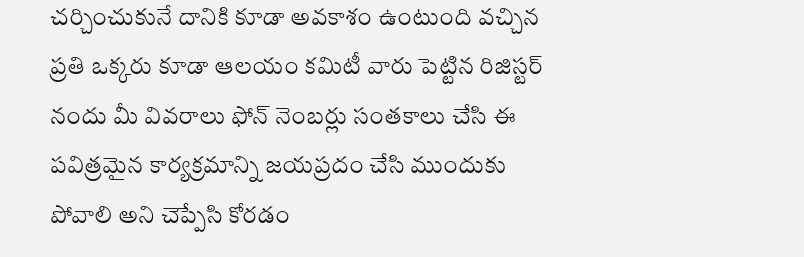చర్చించుకునే దానికి కూడా అవకాశం ఉంటుంది వచ్చిన ప్రతి ఒక్కరు కూడా ఆలయం కమిటీ వారు పెట్టిన రిజిస్టర్ నందు మీ వివరాలు ఫోన్ నెంబర్లు సంతకాలు చేసి ఈ పవిత్రమైన కార్యక్రమాన్ని జయప్రదం చేసి ముందుకు పోవాలి అని చెప్పేసి కోరడం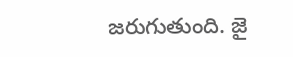జరుగుతుంది. జై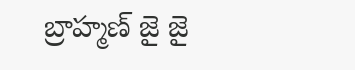బ్రాహ్మణ్ జై జై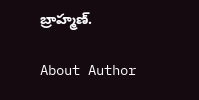బ్రాహ్మణ్.

About Author